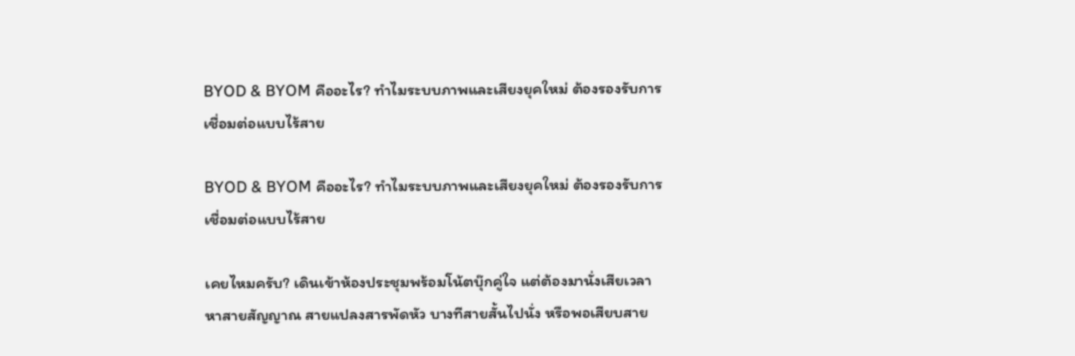BYOD & BYOM คืออะไร? ทำไมระบบภาพและเสียงยุคใหม่ ต้องรองรับการเชื่อมต่อแบบไร้สาย

BYOD & BYOM คืออะไร? ทำไมระบบภาพและเสียงยุคใหม่ ต้องรองรับการเชื่อมต่อแบบไร้สาย

เคยไหมครับ? เดินเข้าห้องประชุมพร้อมโน้ตบุ๊กคู่ใจ แต่ต้องมานั่งเสียเวลาหาสายสัญญาณ สายแปลงสารพัดหัว บางทีสายสั้นไปนั่ง หรือพอเสียบสาย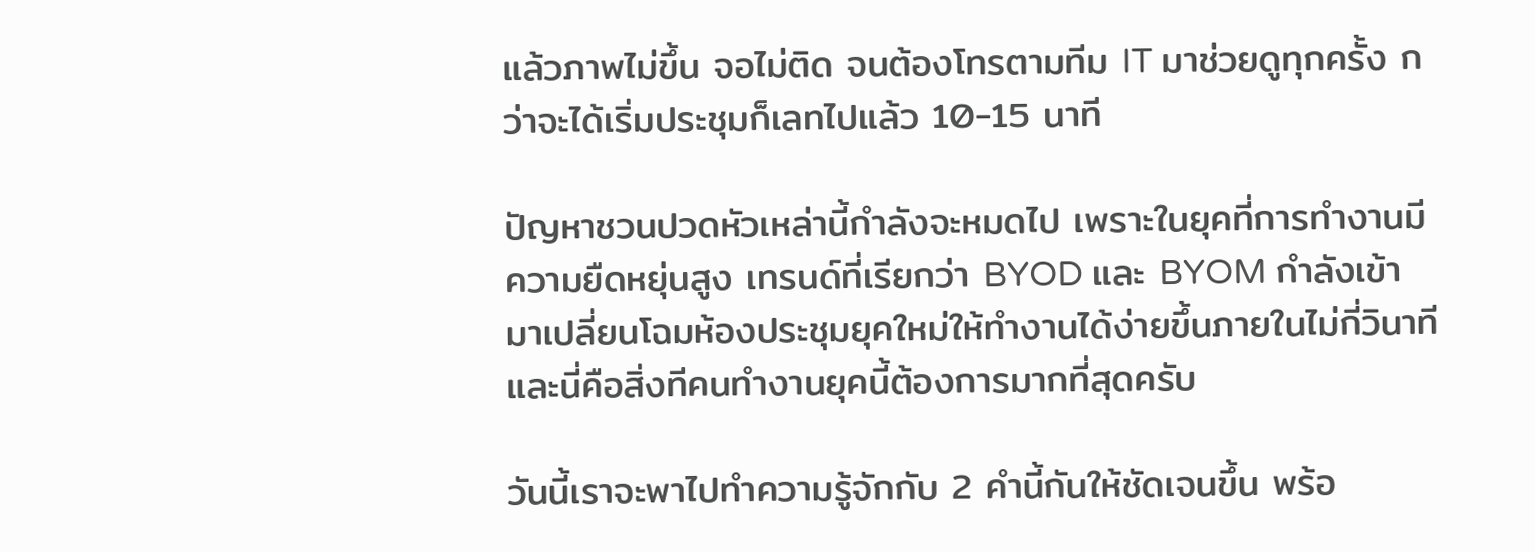แล้วภาพไม่ขึ้น จอไม่ติด จนต้องโทรตามทีม IT มาช่วยดูทุกครั้ง กว่าจะได้เริ่มประชุมก็เลทไปแล้ว 10-15 นาที

ปัญหาชวนปวดหัวเหล่านี้กำลังจะหมดไป เพราะในยุคที่การทำงานมีความยืดหยุ่นสูง เทรนด์ที่เรียกว่า BYOD และ BYOM กำลังเข้ามาเปลี่ยนโฉมห้องประชุมยุคใหม่ให้ทำงานได้ง่ายขึ้นภายในไม่กี่วินาที และนี่คือสิ่งทีคนทำงานยุคนี้ต้องการมากที่สุดครับ

วันนี้เราจะพาไปทำความรู้จักกับ 2 คำนี้กันให้ชัดเจนขึ้น พร้อ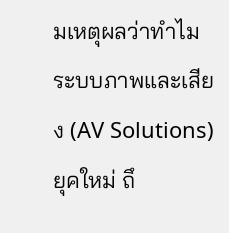มเหตุผลว่าทำไมระบบภาพและเสียง (AV Solutions) ยุคใหม่ ถึ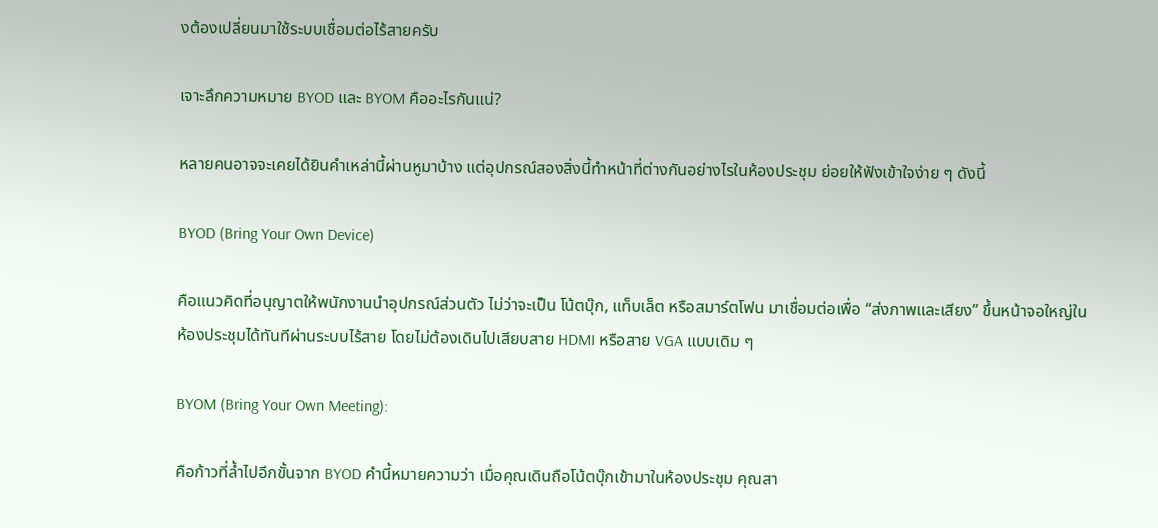งต้องเปลี่ยนมาใช้ระบบเชื่อมต่อไร้สายครับ

เจาะลึกความหมาย BYOD และ BYOM คืออะไรกันแน่?

หลายคนอาจจะเคยได้ยินคำเหล่านี้ผ่านหูมาบ้าง แต่อุปกรณ์สองสิ่งนี้ทำหน้าที่ต่างกันอย่างไรในห้องประชุม ย่อยให้ฟังเข้าใจง่าย ๆ ดังนี้

BYOD (Bring Your Own Device)

คือแนวคิดที่อนุญาตให้พนักงานนำอุปกรณ์ส่วนตัว ไม่ว่าจะเป็น โน้ตบุ๊ก, แท็บเล็ต หรือสมาร์ตโฟน มาเชื่อมต่อเพื่อ “ส่งภาพและเสียง” ขึ้นหน้าจอใหญ่ในห้องประชุมได้ทันทีผ่านระบบไร้สาย โดยไม่ต้องเดินไปเสียบสาย HDMI หรือสาย VGA แบบเดิม ๆ

BYOM (Bring Your Own Meeting):

คือก้าวที่ล้ำไปอีกขั้นจาก BYOD คำนี้หมายความว่า เมื่อคุณเดินถือโน้ตบุ๊กเข้ามาในห้องประชุม คุณสา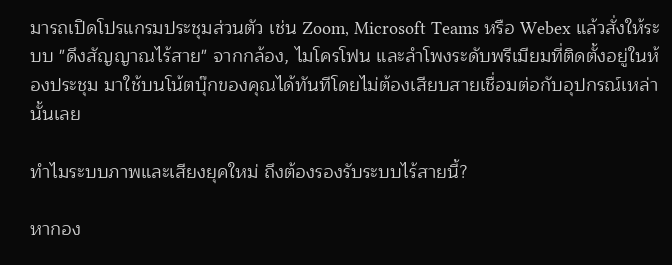มารถเปิดโปรแกรมประชุมส่วนตัว เช่น Zoom, Microsoft Teams หรือ Webex แล้วสั่งให้ระบบ "ดึงสัญญาณไร้สาย" จากกล้อง, ไมโครโฟน และลำโพงระดับพรีเมียมที่ติดตั้งอยู่ในห้องประชุม มาใช้บนโน้ตบุ๊กของคุณได้ทันทีโดยไม่ต้องเสียบสายเชื่อมต่อกับอุปกรณ์เหล่านั้นเลย

ทำไมระบบภาพและเสียงยุคใหม่ ถึงต้องรองรับระบบไร้สายนี้?

หากอง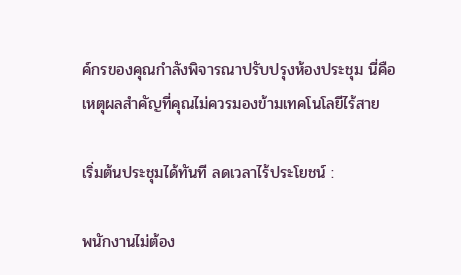ค์กรของคุณกำลังพิจารณาปรับปรุงห้องประชุม นี่คือเหตุผลสำคัญที่คุณไม่ควรมองข้ามเทคโนโลยีไร้สาย

เริ่มต้นประชุมได้ทันที ลดเวลาไร้ประโยชน์ :

พนักงานไม่ต้อง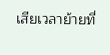เสียเวลาย้ายที่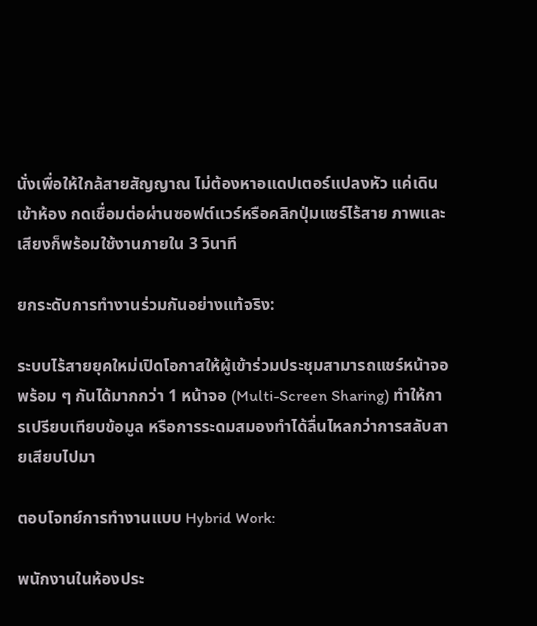นั่งเพื่อให้ใกล้สายสัญญาณ ไม่ต้องหาอแดปเตอร์แปลงหัว แค่เดินเข้าห้อง กดเชื่อมต่อผ่านซอฟต์แวร์หรือคลิกปุ่มแชร์ไร้สาย ภาพและเสียงก็พร้อมใช้งานภายใน 3 วินาที

ยกระดับการทำงานร่วมกันอย่างแท้จริง:

ระบบไร้สายยุคใหม่เปิดโอกาสให้ผู้เข้าร่วมประชุมสามารถแชร์หน้าจอพร้อม ๆ กันได้มากกว่า 1 หน้าจอ (Multi-Screen Sharing) ทำให้การเปรียบเทียบข้อมูล หรือการระดมสมองทำได้ลื่นไหลกว่าการสลับสายเสียบไปมา

ตอบโจทย์การทำงานแบบ Hybrid Work:

พนักงานในห้องประ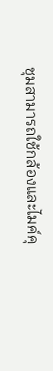ชุมสามารถใช้กล้องและไมค์คุ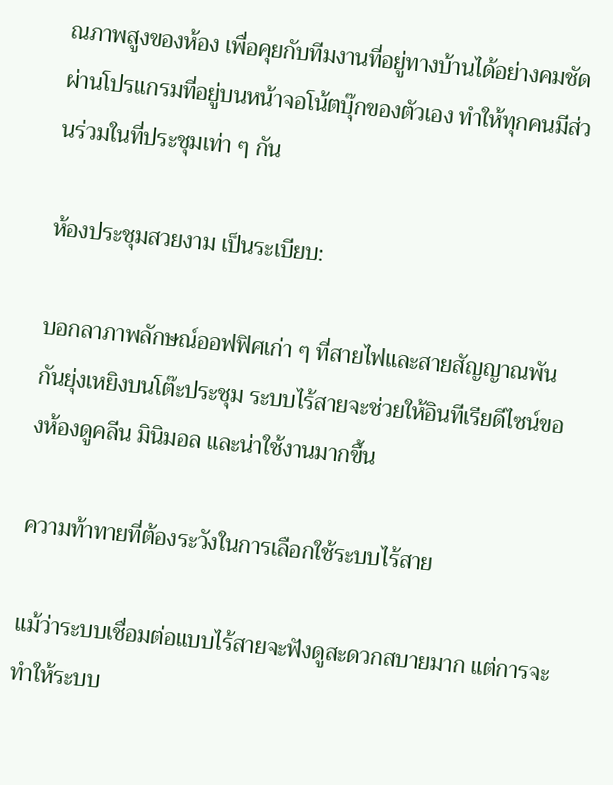ณภาพสูงของห้อง เพื่อคุยกับทีมงานที่อยู่ทางบ้านได้อย่างคมชัด ผ่านโปรแกรมที่อยู่บนหน้าจอโน้ตบุ๊กของตัวเอง ทำให้ทุกคนมีส่วนร่วมในที่ประชุมเท่า ๆ กัน

ห้องประชุมสวยงาม เป็นระเบียบ:

บอกลาภาพลักษณ์ออฟฟิศเก่า ๆ ที่สายไฟและสายสัญญาณพันกันยุ่งเหยิงบนโต๊ะประชุม ระบบไร้สายจะช่วยให้อินทีเรียดีไซน์ของห้องดูคลีน มินิมอล และน่าใช้งานมากขึ้น

ความท้าทายที่ต้องระวังในการเลือกใช้ระบบไร้สาย

แม้ว่าระบบเชื่อมต่อแบบไร้สายจะฟังดูสะดวกสบายมาก แต่การจะทำให้ระบบ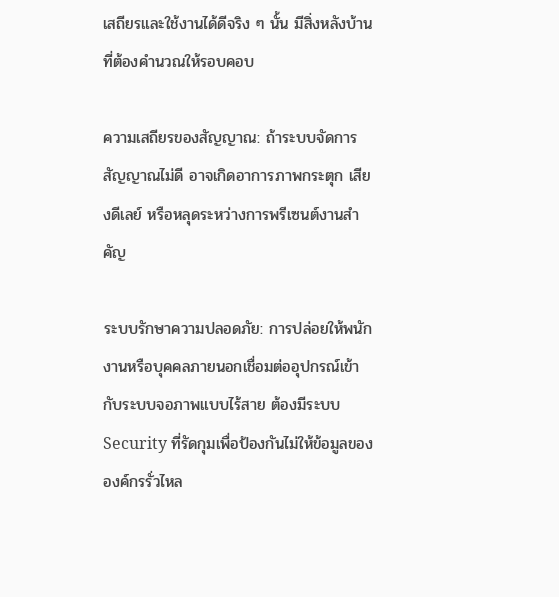เสถียรและใช้งานได้ดีจริง ๆ นั้น มีสิ่งหลังบ้านที่ต้องคำนวณให้รอบคอบ

ความเสถียรของสัญญาณ: ถ้าระบบจัดการสัญญาณไม่ดี อาจเกิดอาการภาพกระตุก เสียงดีเลย์ หรือหลุดระหว่างการพรีเซนต์งานสำคัญ

ระบบรักษาความปลอดภัย: การปล่อยให้พนักงานหรือบุคคลภายนอกเชื่อมต่ออุปกรณ์เข้ากับระบบจอภาพแบบไร้สาย ต้องมีระบบ Security ที่รัดกุมเพื่อป้องกันไม่ให้ข้อมูลขององค์กรรั่วไหล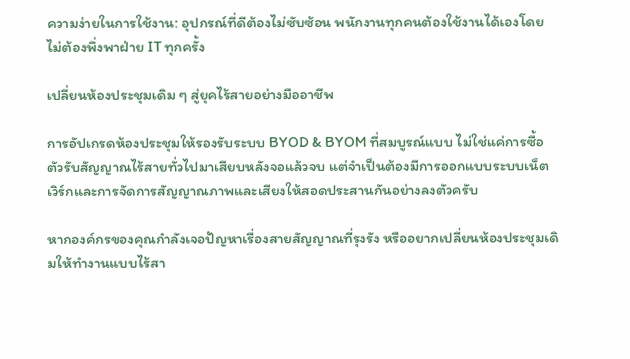ความง่ายในการใช้งาน: อุปกรณ์ที่ดีต้องไม่ซับซ้อน พนักงานทุกคนต้องใช้งานได้เองโดยไม่ต้องพึ่งพาฝ่าย IT ทุกครั้ง

เปลี่ยนห้องประชุมเดิม ๆ สู่ยุคไร้สายอย่างมืออาชีพ

การอัปเกรดห้องประชุมให้รองรับระบบ BYOD & BYOM ที่สมบูรณ์แบบ ไม่ใช่แค่การซื้อตัวรับสัญญาณไร้สายทั่วไปมาเสียบหลังจอแล้วจบ แต่จำเป็นต้องมีการออกแบบระบบเน็ตเวิร์กและการจัดการสัญญาณภาพและเสียงให้สอดประสานกันอย่างลงตัวครับ

หากองค์กรของคุณกำลังเจอปัญหาเรื่องสายสัญญาณที่รุงรัง หรืออยากเปลี่ยนห้องประชุมเดิมให้ทำงานแบบไร้สา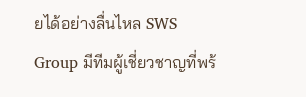ยได้อย่างลื่นไหล SWS Group มีทีมผู้เชี่ยวชาญที่พร้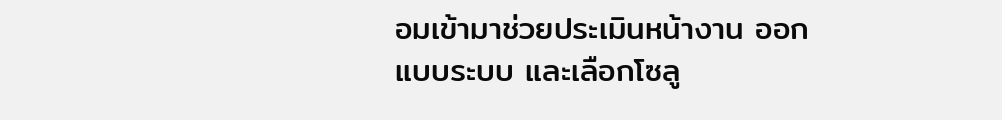อมเข้ามาช่วยประเมินหน้างาน ออกแบบระบบ และเลือกโซลู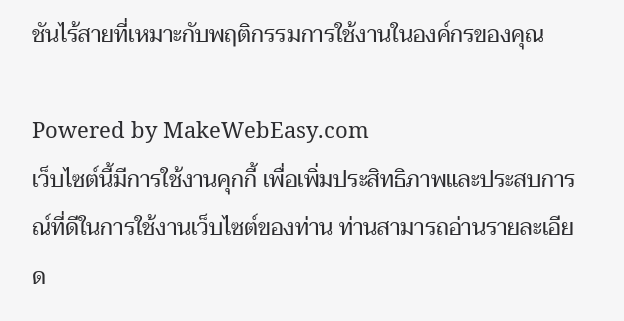ชันไร้สายที่เหมาะกับพฤติกรรมการใช้งานในองค์กรของคุณ

Powered by MakeWebEasy.com
เว็บไซต์นี้มีการใช้งานคุกกี้ เพื่อเพิ่มประสิทธิภาพและประสบการณ์ที่ดีในการใช้งานเว็บไซต์ของท่าน ท่านสามารถอ่านรายละเอียด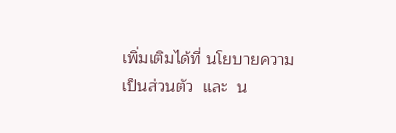เพิ่มเติมได้ที่ นโยบายความเป็นส่วนตัว  และ  น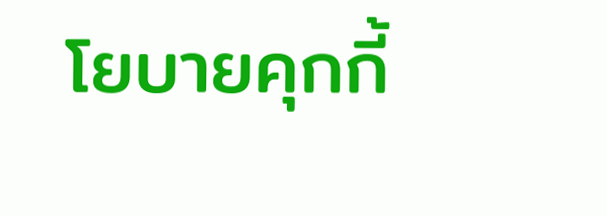โยบายคุกกี้